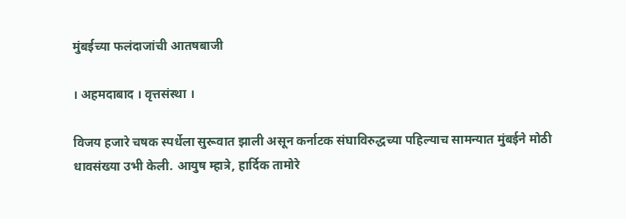मुंबईच्या फलंदाजांची आतषबाजी

। अहमदाबाद । वृत्तसंस्था ।

विजय हजारे चषक स्पर्धेला सुरूवात झाली असून कर्नाटक संघाविरुद्धच्या पहिल्याच सामन्यात मुंबईने मोठी धावसंख्या उभी केली. आयुष म्हात्रे, हार्दिक तामोरे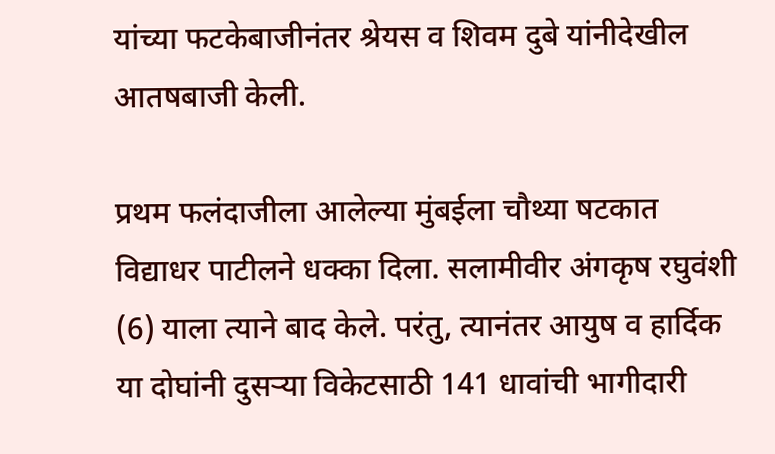यांच्या फटकेबाजीनंतर श्रेयस व शिवम दुबे यांनीदेखील आतषबाजी केली.

प्रथम फलंदाजीला आलेल्या मुंबईला चौथ्या षटकात विद्याधर पाटीलने धक्का दिला. सलामीवीर अंगकृष रघुवंशी (6) याला त्याने बाद केले. परंतु, त्यानंतर आयुष व हार्दिक या दोघांनी दुसर्‍या विकेटसाठी 141 धावांची भागीदारी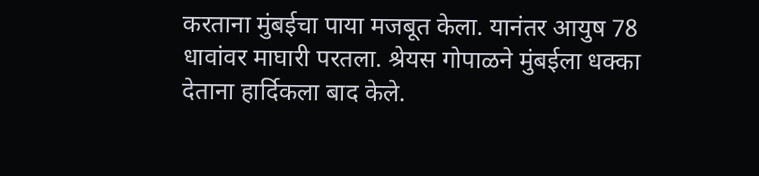करताना मुंबईचा पाया मजबूत केला. यानंतर आयुष 78 धावांवर माघारी परतला. श्रेयस गोपाळने मुंबईला धक्का देताना हार्दिकला बाद केले.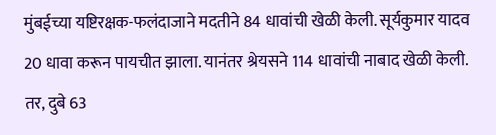मुंबईच्या यष्टिरक्षक-फलंदाजाने मदतीने 84 धावांची खेळी केली. सूर्यकुमार यादव 20 धावा करून पायचीत झाला. यानंतर श्रेयसने 114 धावांची नाबाद खेळी केली. तर, दुबे 63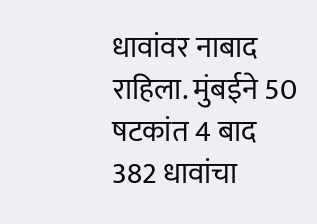धावांवर नाबाद राहिला. मुंबईने 50 षटकांत 4 बाद 382 धावांचा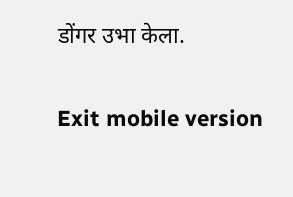डोंगर उभा केला.

Exit mobile version